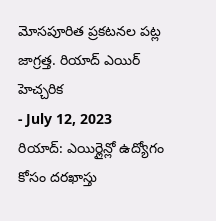మోసపూరిత ప్రకటనల పట్ల జాగ్రత్త. రియాద్ ఎయిర్ హెచ్చరిక
- July 12, 2023
రియాద్: ఎయిర్లైన్లో ఉద్యోగం కోసం దరఖాస్తు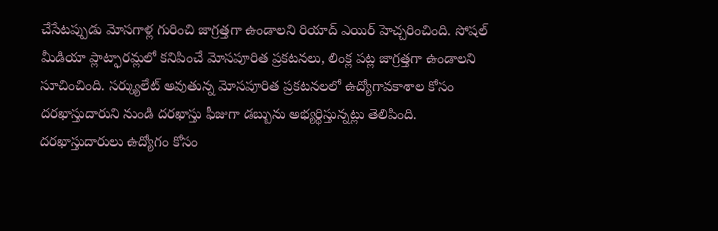చేసేటప్పుడు మోసగాళ్ల గురించి జాగ్రత్తగా ఉండాలని రియాద్ ఎయిర్ హెచ్చరించింది. సోషల్ మీడియా ప్లాట్ఫారమ్లలో కనిపించే మోసపూరిత ప్రకటనలు, లింక్ల పట్ల జాగ్రత్తగా ఉండాలని సూచించింది. సర్క్యులేట్ అవుతున్న మోసపూరిత ప్రకటనలలో ఉద్యోగావకాశాల కోసం దరఖాస్తుదారుని నుండి దరఖాస్తు ఫీజుగా డబ్బును అభ్యర్థిస్తున్నట్లు తెలిపింది. దరఖాస్తుదారులు ఉద్యోగం కోసం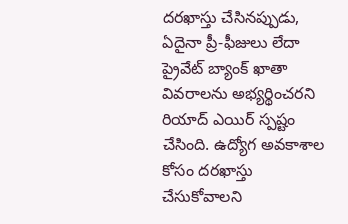దరఖాస్తు చేసినప్పుడు, ఏదైనా ప్రీ-ఫీజులు లేదా ప్రైవేట్ బ్యాంక్ ఖాతా వివరాలను అభ్యర్థించరని రియాద్ ఎయిర్ స్పష్టం చేసింది. ఉద్యోగ అవకాశాల కోసం దరఖాస్తు చేసుకోవాలని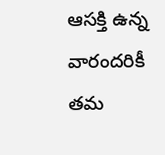ఆసక్తి ఉన్న వారందరికీ తమ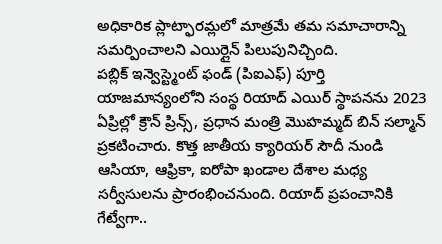అధికారిక ప్లాట్ఫారమ్లలో మాత్రమే తమ సమాచారాన్ని సమర్పించాలని ఎయిర్లైన్ పిలుపునిచ్చింది.
పబ్లిక్ ఇన్వెస్ట్మెంట్ ఫండ్ (పిఐఎఫ్) పూర్తి యాజమాన్యంలోని సంస్థ రియాద్ ఎయిర్ స్థాపనను 2023 ఏప్రిల్లో క్రౌన్ ప్రిన్స్, ప్రధాన మంత్రి మొహమ్మద్ బిన్ సల్మాన్ ప్రకటించారు. కొత్త జాతీయ క్యారియర్ సౌదీ నుండి ఆసియా, ఆఫ్రికా, ఐరోపా ఖండాల దేశాల మధ్య సర్వీసులను ప్రారంభించనుంది. రియాద్ ప్రపంచానికి గేట్వేగా..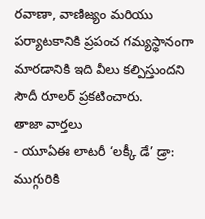రవాణా, వాణిజ్యం మరియు పర్యాటకానికి ప్రపంచ గమ్యస్థానంగా మారడానికి ఇది వీలు కల్పిస్తుందని సౌదీ రూలర్ ప్రకటించారు.
తాజా వార్తలు
- యూఏఈ లాటరీ ‘లక్కీ డే’ డ్రా: ముగ్గురికి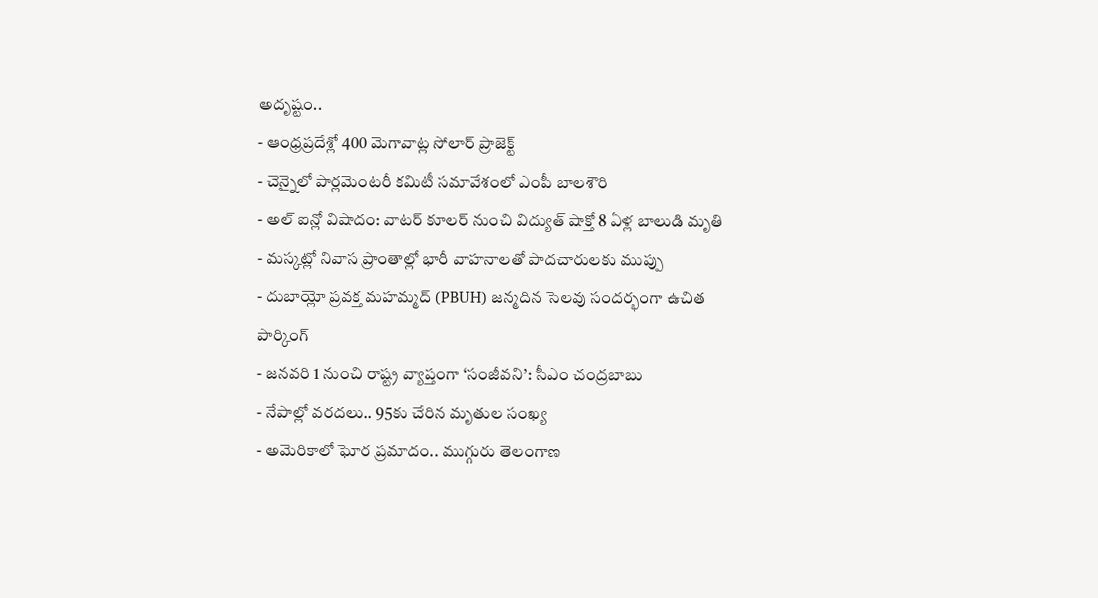అదృష్టం..
- ఆంధ్రప్రదేశ్లో 400 మెగావాట్ల సోలార్ ప్రాజెక్ట్
- చెన్నైలో పార్లమెంటరీ కమిటీ సమావేశంలో ఎంపీ బాలశౌరి
- అల్ ఐన్లో విషాదం: వాటర్ కూలర్ నుంచి విద్యుత్ షాక్తో 8 ఏళ్ల బాలుడి మృతి
- మస్కట్లో నివాస ప్రాంతాల్లో భారీ వాహనాలతో పాదచారులకు ముప్పు
- దుబాయ్లో ప్రవక్త మహమ్మద్ (PBUH) జన్మదిన సెలవు సందర్భంగా ఉచిత పార్కింగ్
- జనవరి 1 నుంచి రాష్ట్ర వ్యాప్తంగా ‘సంజీవని’: సీఎం చంద్రబాబు
- నేపాల్లో వరదలు.. 95కు చేరిన మృతుల సంఖ్య
- అమెరికాలో ఘోర ప్రమాదం.. ముగ్గురు తెలంగాణ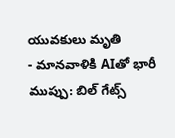యువకులు మృతి
- మానవాళికి AIతో భారీ ముప్పు: బిల్ గేట్స్